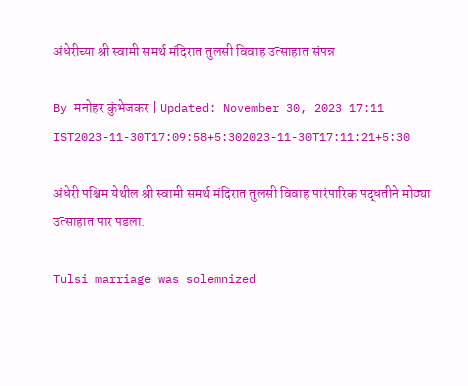अंधेरीच्या श्री स्वामी समर्थ मंदिरात तुलसी विवाह उत्साहात संपन्न

By मनोहर कुंभेजकर | Updated: November 30, 2023 17:11 IST2023-11-30T17:09:58+5:302023-11-30T17:11:21+5:30

अंधेरी पश्चिम येथील श्री स्वामी समर्थ मंदिरात तुलसी विवाह पारंपारिक पद्धतीने मोठ्या उत्साहात पार पडला.

Tulsi marriage was solemnized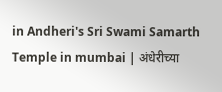in Andheri's Sri Swami Samarth Temple in mumbai | अंधेरीच्या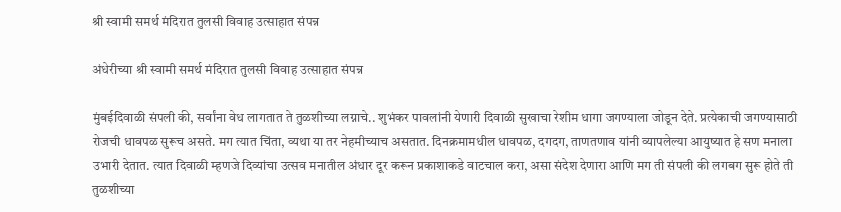श्री स्वामी समर्थ मंदिरात तुलसी विवाह उत्साहात संपन्न

अंधेरीच्या श्री स्वामी समर्थ मंदिरात तुलसी विवाह उत्साहात संपन्न

मुंबईदिवाळी संपली की, सर्वांना वेध लागतात ते तुळशीच्या लग्नाचे.. शुभंकर पावलांनी येणारी दिवाळी सुखाचा रेशीम धागा जगण्याला जोडून देते. प्रत्येकाची जगण्यासाठी रोजची धावपळ सुरूच असते. मग त्यात चिंता, व्यथा या तर नेहमीच्याच असतात. दिनक्रमामधील धावपळ, दगदग, ताणतणाव यांनी व्यापलेल्या आयुष्यात हे सण मनाला उभारी देतात. त्यात दिवाळी म्हणजे दिव्यांचा उत्सव मनातील अंधार दूर करून प्रकाशाकडे वाटचाल करा, असा संदेश देणारा आणि मग ती संपली की लगबग सुरू होते ती तुळशीच्या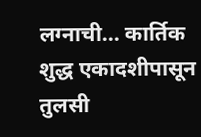लग्नाची... कार्तिक शुद्ध एकादशीपासून तुलसी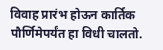विवाह प्रारंभ होऊन कार्तिक पौर्णिमेपर्यंत हा विधी चालतो.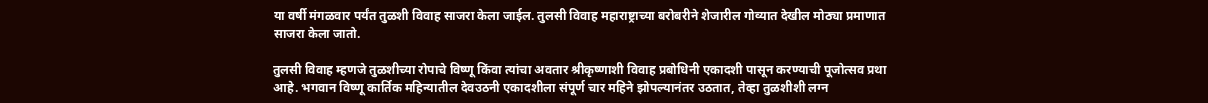या वर्षी मंगळवार पर्यंत तुळशी विवाह साजरा केला जाईल. तुलसी विवाह महाराष्ट्राच्या बरोबरीने शेजारील गोव्यात देखील मोठ्या प्रमाणात साजरा केला जातो.

तुलसी विवाह म्हणजे तुळशीच्या रोपाचे विष्णू किंवा त्यांचा अवतार श्रीकृष्णाशी विवाह प्रबोधिनी एकादशी पासून करण्याची पूजोत्सव प्रथा आहे. भगवान विष्णू कार्तिक महिन्यातील देवउठनी एकादशीला संपूर्ण चार महिने झोपल्यानंतर उठतात, तेव्हा तुळशीशी लग्न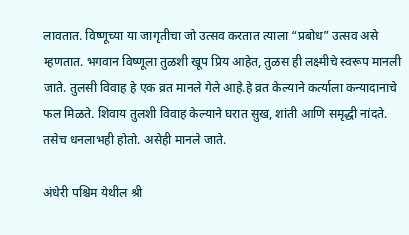लावतात. विष्णूच्या या जागृतीचा जो उत्सव करतात त्याला “प्रबोध” उत्सव असे म्हणतात. भगवान विष्णूला तुळशी खूप प्रिय आहेत, तुळस ही लक्ष्मीचे स्वरूप मानली जाते. तुलसी विवाह हे एक व्रत मानले गेले आहे.हे व्रत केल्याने कर्त्याला कन्यादानाचे फल मिळते. शिवाय तुलशी विवाह केल्याने घरात सुख, शांती आणि समृद्धी नांदते. तसेच धनलाभही होतो. असेही मानले जाते.

अंधेरी पश्चिम येथील श्री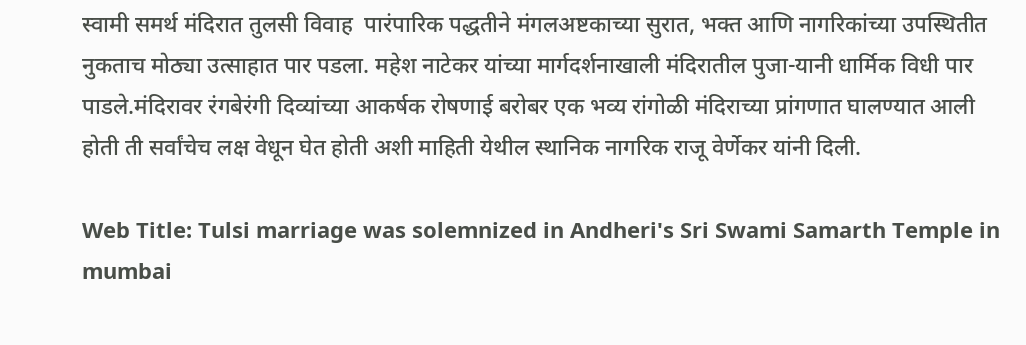स्वामी समर्थ मंदिरात तुलसी विवाह  पारंपारिक पद्धतीने मंगलअष्टकाच्या सुरात, भक्त आणि नागरिकांच्या उपस्थितीत नुकताच मोठ्या उत्साहात पार पडला. महेश नाटेकर यांच्या मार्गदर्शनाखाली मंदिरातील पुजा-यानी धार्मिक विधी पार पाडले.मंदिरावर रंगबेरंगी दिव्यांच्या आकर्षक रोषणाई बरोबर एक भव्य रांगोळी मंदिराच्या प्रांगणात घालण्यात आली होती ती सर्वांचेच लक्ष वेधून घेत होती अशी माहिती येथील स्थानिक नागरिक राजू वेर्णेकर यांनी दिली.

Web Title: Tulsi marriage was solemnized in Andheri's Sri Swami Samarth Temple in mumbai